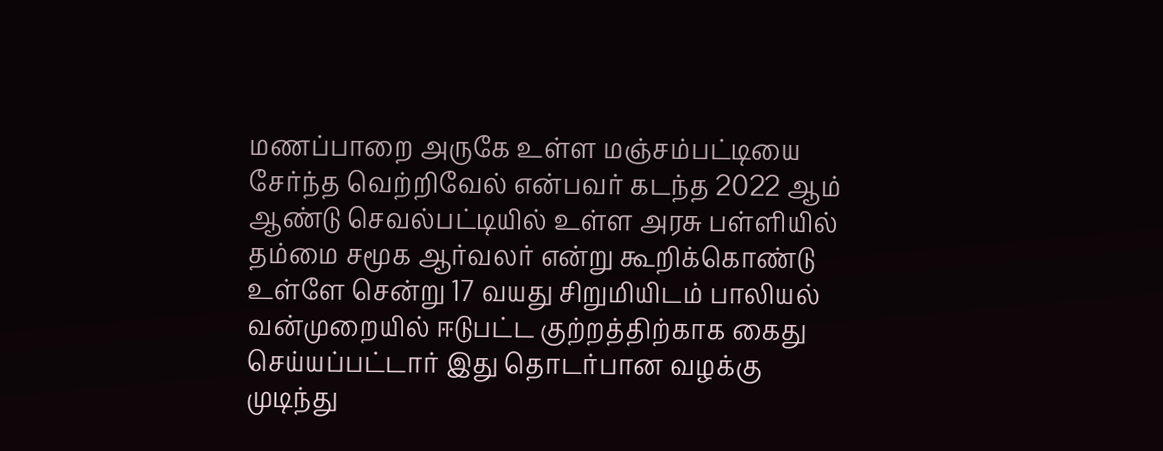மணப்பாறை அருகே உள்ள மஞ்சம்பட்டியை சேர்ந்த வெற்றிவேல் என்பவர் கடந்த 2022 ஆம் ஆண்டு செவல்பட்டியில் உள்ள அரசு பள்ளியில் தம்மை சமூக ஆர்வலர் என்று கூறிக்கொண்டு உள்ளே சென்று 17 வயது சிறுமியிடம் பாலியல் வன்முறையில் ஈடுபட்ட குற்றத்திற்காக கைது செய்யப்பட்டார் இது தொடர்பான வழக்கு முடிந்து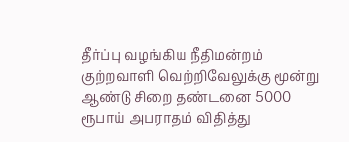தீர்ப்பு வழங்கிய நீதிமன்றம் குற்றவாளி வெற்றிவேலுக்கு மூன்று ஆண்டு சிறை தண்டனை 5000 ரூபாய் அபராதம் விதித்து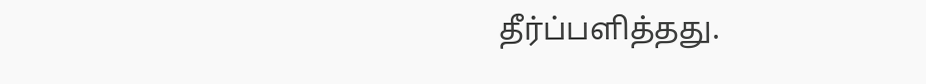தீர்ப்பளித்தது.